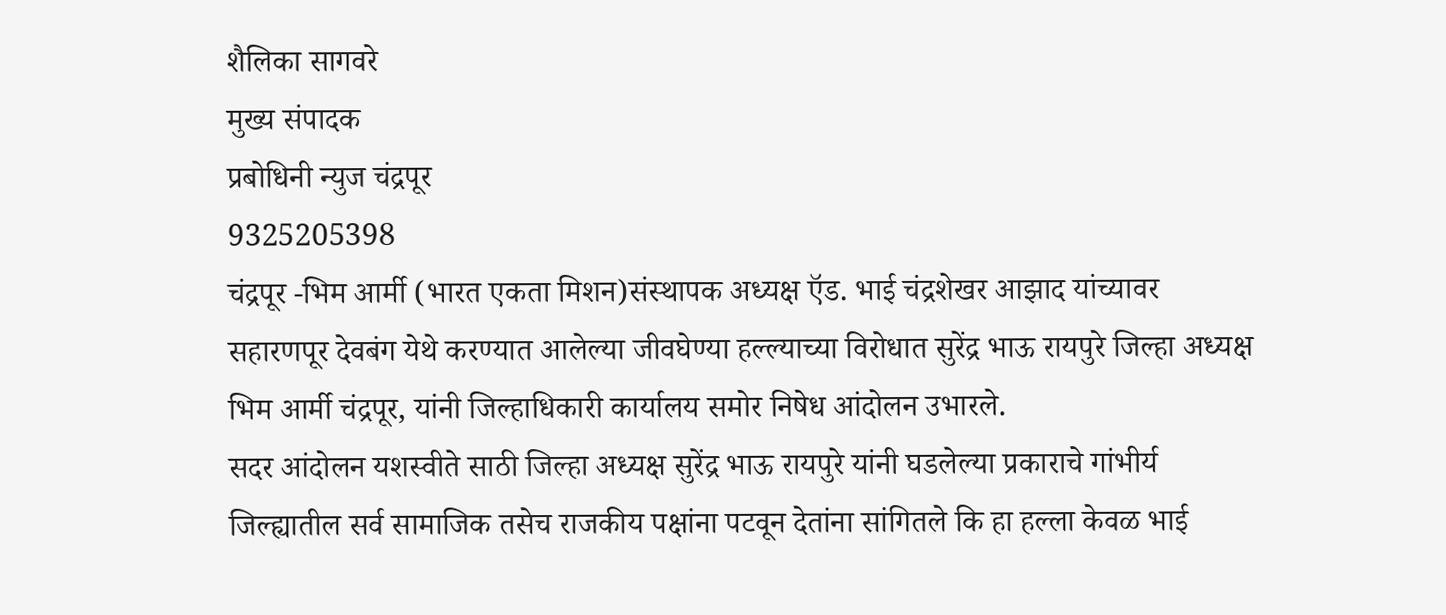शैलिका सागवरे
मुख्य संपादक
प्रबोधिनी न्युज चंद्रपूर
9325205398
चंद्रपूर -भिम आर्मी (भारत एकता मिशन)संस्थापक अध्यक्ष ऍड. भाई चंद्रशेखर आझाद यांच्यावर सहारणपूर देवबंग येथे करण्यात आलेल्या जीवघेण्या हल्ल्याच्या विरोधात सुरेंद्र भाऊ रायपुरे जिल्हा अध्यक्ष भिम आर्मी चंद्रपूर, यांनी जिल्हाधिकारी कार्यालय समोर निषेध आंदोलन उभारले.
सदर आंदोलन यशस्वीते साठी जिल्हा अध्यक्ष सुरेंद्र भाऊ रायपुरे यांनी घडलेल्या प्रकाराचे गांभीर्य जिल्ह्यातील सर्व सामाजिक तसेच राजकीय पक्षांना पटवून देतांना सांगितले कि हा हल्ला केवळ भाई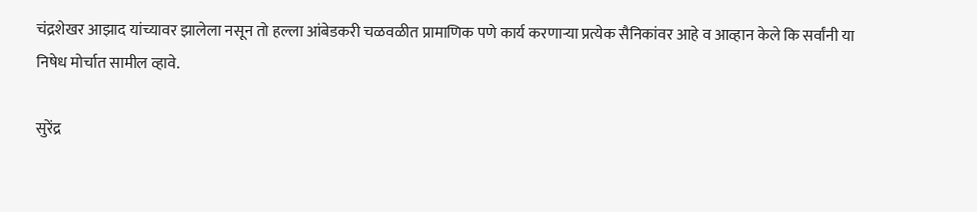चंद्रशेखर आझाद यांच्यावर झालेला नसून तो हल्ला आंबेडकरी चळवळीत प्रामाणिक पणे कार्य करणाऱ्या प्रत्येक सैनिकांवर आहे व आव्हान केले कि सर्वांनी या निषेध मोर्चात सामील व्हावे.

सुरेंद्र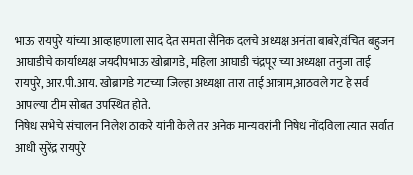भाऊ रायपुरे यांच्या आव्हाहणाला साद देत समता सैनिक दलचे अध्यक्ष अनंता बाबरे,वंचित बहुजन आघाडीचे कार्याध्यक्ष जयदीपभाऊ खोब्रागडे, महिला आघाडी चंद्रपूर च्या अध्यक्षा तनुजा ताई रायपुरे, आर.पी.आय. खोब्रागडे गटच्या जिल्हा अध्यक्षा तारा ताई आत्राम,आठवले गट हे सर्व आपल्या टीम सोबत उपस्थित होते.
निषेध सभेचे संचालन निलेश ठाकरे यांनी केले तर अनेक मान्यवरांनी निषेध नोंदविला त्यात सर्वात आधी सुरेंद्र रायपुरे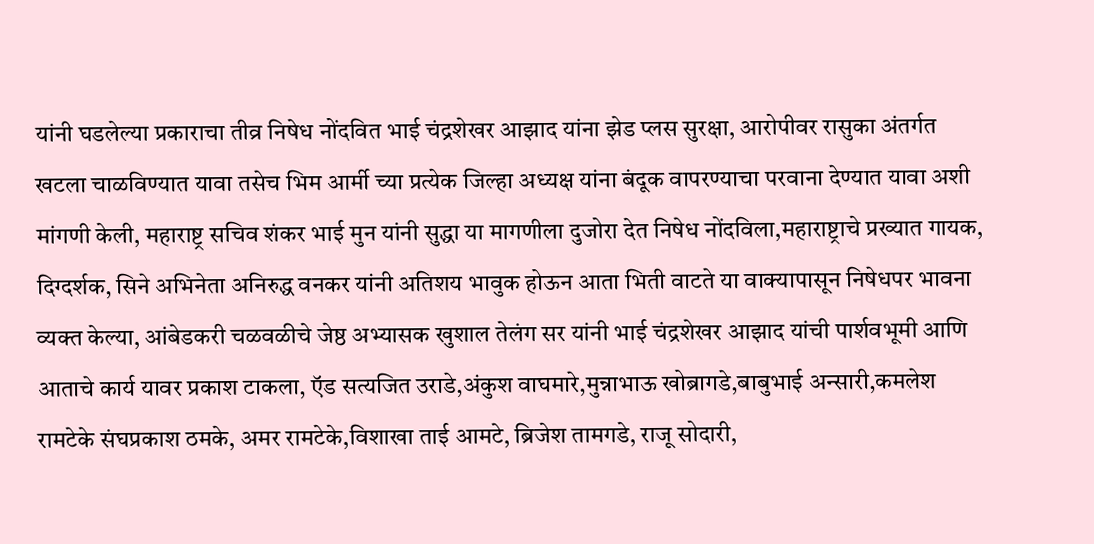यांनी घडलेल्या प्रकाराचा तीव्र निषेध नोंदवित भाई चंद्रशेखर आझाद यांना झेड प्लस सुरक्षा, आरोपीवर रासुका अंतर्गत खटला चाळविण्यात यावा तसेच भिम आर्मी च्या प्रत्येक जिल्हा अध्यक्ष यांना बंदूक वापरण्याचा परवाना देण्यात यावा अशी मांगणी केली, महाराष्ट्र सचिव शंकर भाई मुन यांनी सुद्धा या मागणीला दुजोरा देत निषेध नोंदविला,महाराष्ट्राचे प्रख्यात गायक, दिग्दर्शक, सिने अभिनेता अनिरुद्ध वनकर यांनी अतिशय भावुक होऊन आता भिती वाटते या वाक्यापासून निषेधपर भावना व्यक्त केल्या, आंबेडकरी चळवळीचे जेष्ठ अभ्यासक खुशाल तेलंग सर यांनी भाई चंद्रशेखर आझाद यांची पार्शवभूमी आणि आताचे कार्य यावर प्रकाश टाकला, ऍड सत्यजित उराडे,अंकुश वाघमारे,मुन्नाभाऊ खोब्रागडे,बाबुभाई अन्सारी,कमलेश रामटेके संघप्रकाश ठमके, अमर रामटेके,विशाखा ताई आमटे, ब्रिजेश तामगडे, राजू सोदारी,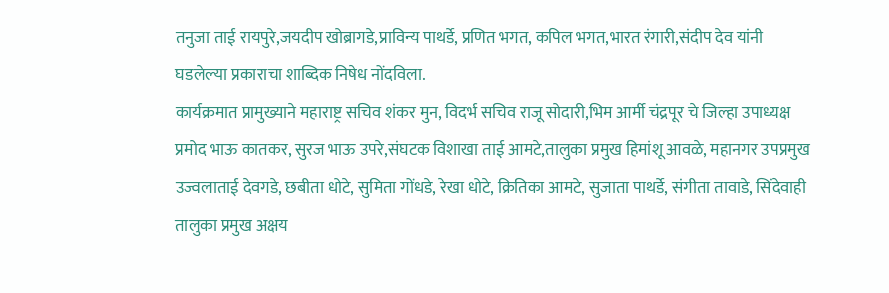तनुजा ताई रायपुरे,जयदीप खोब्रागडे,प्राविन्य पाथर्डे, प्रणित भगत, कपिल भगत,भारत रंगारी,संदीप देव यांनी घडलेल्या प्रकाराचा शाब्दिक निषेध नोंदविला.
कार्यक्रमात प्रामुख्याने महाराष्ट्र सचिव शंकर मुन, विदर्भ सचिव राजू सोदारी,भिम आर्मी चंद्रपूर चे जिल्हा उपाध्यक्ष प्रमोद भाऊ कातकर, सुरज भाऊ उपरे,संघटक विशाखा ताई आमटे,तालुका प्रमुख हिमांशू आवळे, महानगर उपप्रमुख उज्वलाताई देवगडे, छबीता धोटे, सुमिता गोंधडे, रेखा धोटे, क्रितिका आमटे, सुजाता पाथर्डे, संगीता तावाडे, सिंदेवाही तालुका प्रमुख अक्षय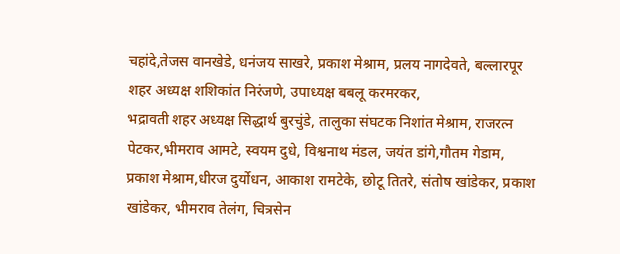चहांदे,तेजस वानखेडे, धनंजय साखरे, प्रकाश मेश्राम, प्रलय नागदेवते, बल्लारपूर शहर अध्यक्ष शशिकांत निरंजणे, उपाध्यक्ष बबलू करमरकर,
भद्रावती शहर अध्यक्ष सिद्धार्थ बुरचुंडे, तालुका संघटक निशांत मेश्राम, राजरत्न पेटकर,भीमराव आमटे, स्वयम दुधे, विश्वनाथ मंडल, जयंत डांगे,गौतम गेडाम, प्रकाश मेश्राम,धीरज दुर्योधन, आकाश रामटेके, छोटू तितरे, संतोष खांडेकर, प्रकाश खांडेकर, भीमराव तेलंग, चित्रसेन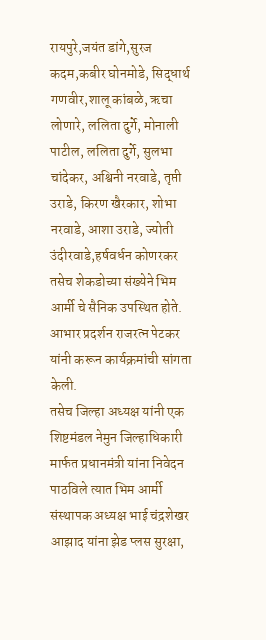रायपुरे,जयंत डांगे,सुरज कदम,कबीर घोनमोडे, सिद्धार्थ गणवीर,शालू कांबळे, ऋचा लोणारे, ललिता दुर्गे, मोनाली पाटील, ललिता दुर्गे, सुलभा चांदेकर, अश्विनी नरवाडे, तृप्ती उराडे, किरण खैरकार, शोभा नरवाडे, आशा उराडे, ज्योती उंदीरवाडे,हर्षवर्धन कोणरकर तसेच शेकडोच्या संख्येने भिम आर्मी चे सैनिक उपस्थित होते.
आभार प्रदर्शन राजरत्न पेटकर यांनी करून कार्यक्रमांची सांगता केली.
तसेच जिल्हा अध्यक्ष यांनी एक शिष्टमंडल नेमुन जिल्हाधिकारी मार्फत प्रधानमंत्री यांना निवेदन पाठविले त्यात भिम आर्मी संस्थापक अध्यक्ष भाई चंद्रशेखर आझाद यांना झेड प्लस सुरक्षा,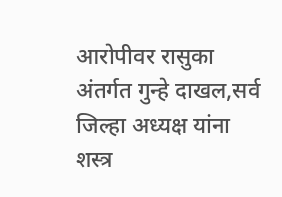आरोपीवर रासुका अंतर्गत गुन्हे दाखल,सर्व जिल्हा अध्यक्ष यांना शस्त्र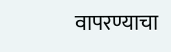वापरण्याचा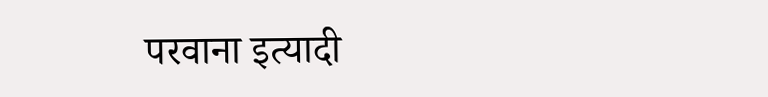परवाना इत्यादी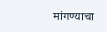मांगण्याचा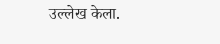उल्लेख केला.